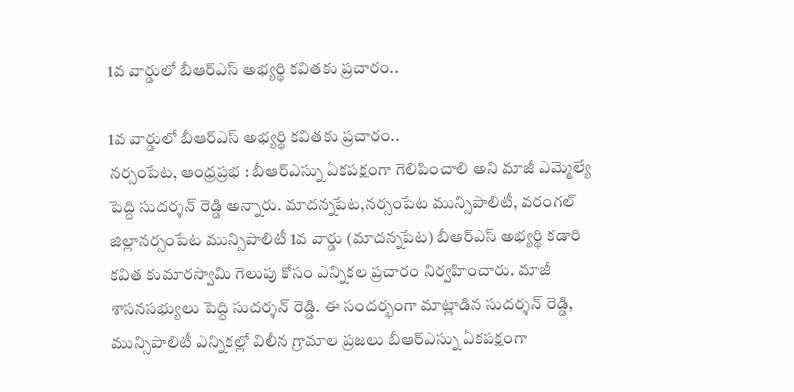1వ వార్డులో బీఆర్ఎస్ అభ్యర్థి కవితకు ప్రచారం..

1వ వార్డులో బీఆర్ఎస్ అభ్యర్థి కవితకు ప్రచారం..
నర్సంపేట, ఆంధ్రప్రభ : బీఆర్ఎస్ను ఏకపక్షంగా గెలిపించాలి అని మాజీ ఎమ్మెల్యే పెద్ది సుదర్శన్ రెడ్డి అన్నారు. మాదన్నపేట,నర్సంపేట మున్సిపాలిటీ, వరంగల్ జిల్లానర్సంపేట మున్సిపాలిటీ 1వ వార్డు (మాదన్నపేట) బీఆర్ఎస్ అభ్యర్థి కడారి కవిత కుమారస్వామి గెలుపు కోసం ఎన్నికల ప్రచారం నిర్వహించారు. మాజీ శాసనసభ్యులు పెద్ది సుదర్శన్ రెడ్డి. ఈ సందర్భంగా మాట్లాడిన సుదర్శన్ రెడ్డి, మున్సిపాలిటీ ఎన్నికల్లో విలీన గ్రామాల ప్రజలు బీఆర్ఎస్ను ఏకపక్షంగా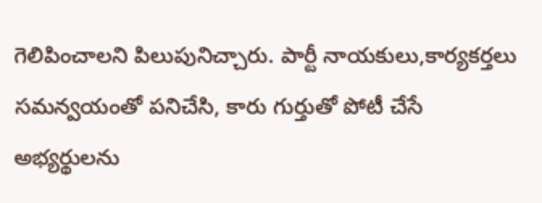గెలిపించాలని పిలుపునిచ్చారు. పార్టీ నాయకులు,కార్యకర్తలు సమన్వయంతో పనిచేసి, కారు గుర్తుతో పోటీ చేసే అభ్యర్థులను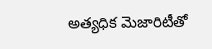అత్యధిక మెజారిటీతో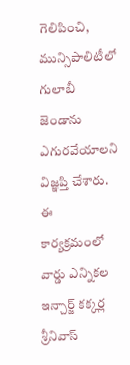గెలిపించి, మున్సిపాలిటీలో గులాబీ జెండాను ఎగురవేయాలని విజ్ఞప్తి చేశారు. ఈ కార్యక్రమంలో వార్డు ఎన్నికల ఇన్చార్జ్ కక్కర్ల శ్రీనివాస్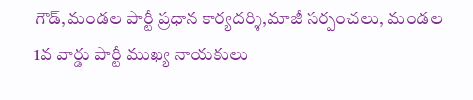గౌడ్,మండల పార్టీ ప్రధాన కార్యదర్శి,మాజీ సర్పంచలు, మండల 1వ వార్డు పార్టీ ముఖ్య నాయకులు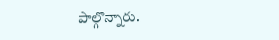పాల్గొన్నారు.